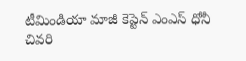టీమిండియా మాజీ కెప్టెన్ ఎంఎస్ ధోనీ చివరి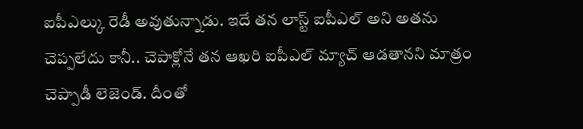ఐపీఎల్కు రెడీ అవుతున్నాడు. ఇదే తన లాస్ట్ ఐపీఎల్ అని అతను చెప్పలేదు కానీ.. చెపాక్లోనే తన ఆఖరి ఐపీఎల్ మ్యాచ్ ఆడతానని మాత్రం చెప్పాడీ లెజెండ్. దీంతో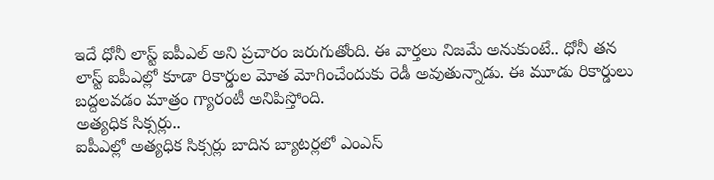ఇదే ధోనీ లాస్ట్ ఐపీఎల్ అని ప్రచారం జరుగుతోంది. ఈ వార్తలు నిజమే అనుకుంటే.. ధోనీ తన లాస్ట్ ఐపీఎల్లో కూడా రికార్డుల మోత మోగించేందుకు రెడీ అవుతున్నాడు. ఈ మూడు రికార్డులు బద్దలవడం మాత్రం గ్యారంటీ అనిపిస్తోంది.
అత్యధిక సిక్సర్లు..
ఐపీఎల్లో అత్యధిక సిక్సర్లు బాదిన బ్యాటర్లలో ఎంఎస్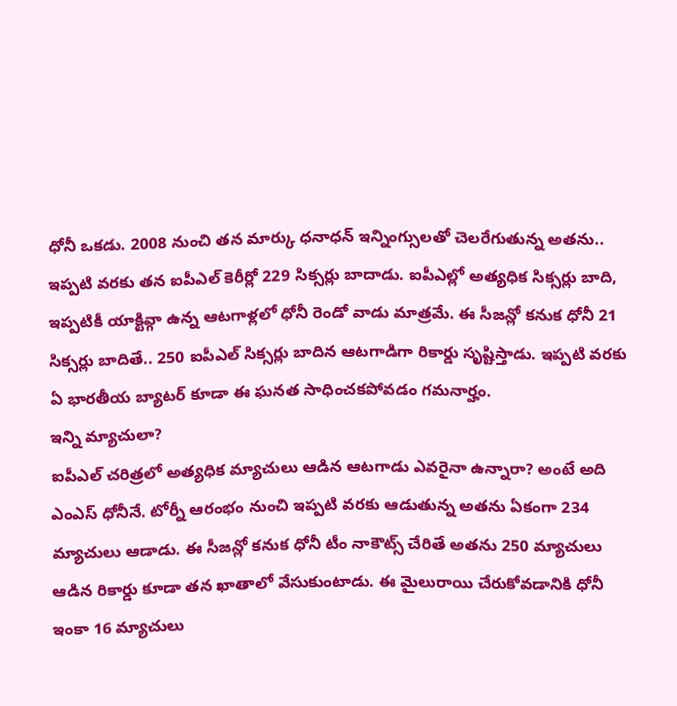ధోనీ ఒకడు. 2008 నుంచి తన మార్కు ధనాధన్ ఇన్నింగ్సులతో చెలరేగుతున్న అతను.. ఇప్పటి వరకు తన ఐపీఎల్ కెరీర్లో 229 సిక్సర్లు బాదాడు. ఐపీఎల్లో అత్యధిక సిక్సర్లు బాది, ఇప్పటికీ యాక్టివ్గా ఉన్న ఆటగాళ్లలో ధోనీ రెండో వాడు మాత్రమే. ఈ సీజన్లో కనుక ధోనీ 21 సిక్సర్లు బాదితే.. 250 ఐపీఎల్ సిక్సర్లు బాదిన ఆటగాడిగా రికార్డు సృష్టిస్తాడు. ఇప్పటి వరకు ఏ భారతీయ బ్యాటర్ కూడా ఈ ఘనత సాధించకపోవడం గమనార్హం.
ఇన్ని మ్యాచులా?
ఐపీఎల్ చరిత్రలో అత్యధిక మ్యాచులు ఆడిన ఆటగాడు ఎవరైనా ఉన్నారా? అంటే అది ఎంఎస్ ధోనీనే. టోర్నీ ఆరంభం నుంచి ఇప్పటి వరకు ఆడుతున్న అతను ఏకంగా 234 మ్యాచులు ఆడాడు. ఈ సీజన్లో కనుక ధోనీ టీం నాకౌట్స్ చేరితే అతను 250 మ్యాచులు ఆడిన రికార్డు కూడా తన ఖాతాలో వేసుకుంటాడు. ఈ మైలురాయి చేరుకోవడానికి ధోనీ ఇంకా 16 మ్యాచులు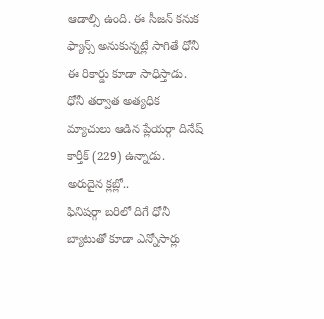ఆడాల్సి ఉంది. ఈ సీజన్ కనుక ఫ్యాన్స్ అనుకున్నట్లే సాగితే ధోనీ ఈ రికార్డు కూడా సాధిస్తాడు. ధోనీ తర్వాత అత్యధిక మ్యాచులు ఆడిన ప్లేయర్గా దినేష్ కార్తీక్ (229) ఉన్నాడు.
అరుదైన క్లబ్లో..
ఫినిషర్గా బరిలో దిగే ధోనీ బ్యాటుతో కూడా ఎన్నోసార్లు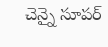చెన్నై సూపర్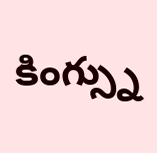కింగ్స్ను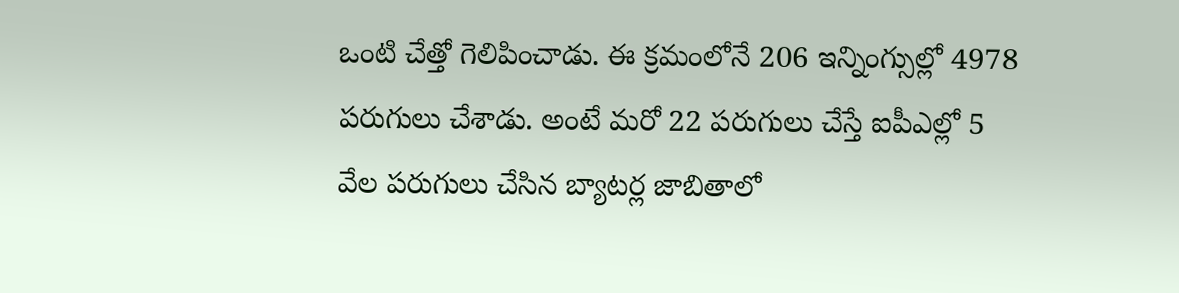ఒంటి చేత్తో గెలిపించాడు. ఈ క్రమంలోనే 206 ఇన్నింగ్సుల్లో 4978 పరుగులు చేశాడు. అంటే మరో 22 పరుగులు చేస్తే ఐపీఎల్లో 5 వేల పరుగులు చేసిన బ్యాటర్ల జాబితాలో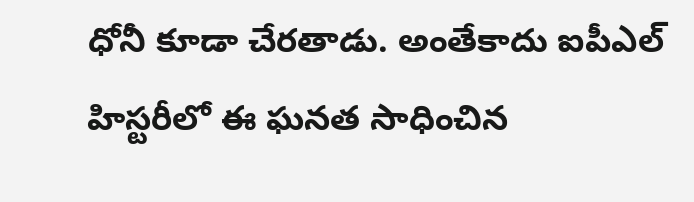ధోనీ కూడా చేరతాడు. అంతేకాదు ఐపీఎల్ హిస్టరీలో ఈ ఘనత సాధించిన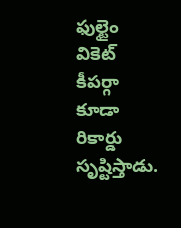ఫుల్టైం వికెట్ కీపర్గా కూడా రికార్డు సృష్టిస్తాడు.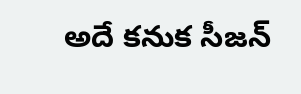అదే కనుక సీజన్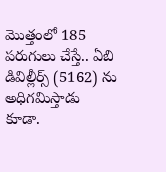మొత్తంలో 185 పరుగులు చేస్తే.. ఏబి డివిల్లీర్స్ (5162) ను అధిగమిస్తాడు కూడా.